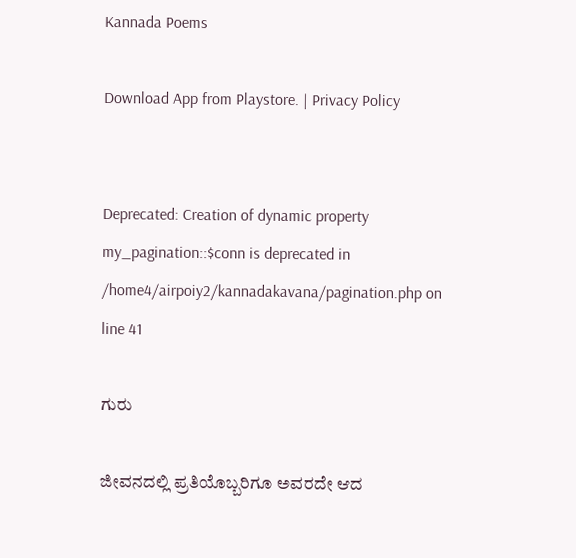Kannada Poems

Download App from Playstore. | Privacy Policy


Deprecated: Creation of dynamic property my_pagination::$conn is deprecated in /home4/airpoiy2/kannadakavana/pagination.php on line 41

ಗುರು

ಜೀವನದಲ್ಲಿ‌ ಪ್ರತಿಯೊಬ್ಬರಿಗೂ ಅವರದೇ ಆದ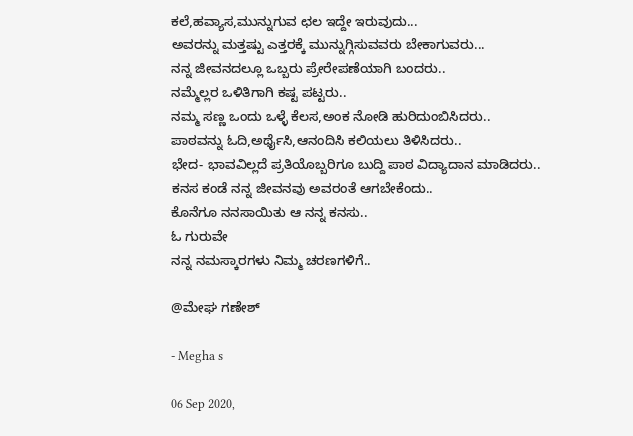ಕಲೆ,ಹವ್ಯಾಸ,ಮುನ್ನುಗುವ ಛಲ ಇದ್ದೇ ಇರುವುದು...
ಅವರನ್ನು ಮತ್ತಷ್ಟು ಎತ್ತರಕ್ಕೆ ಮುನ್ನುಗ್ಗಿಸುವವರು ಬೇಕಾಗುವರು...
ನನ್ನ ಜೀವನದಲ್ಲೂ ಒಬ್ಬರು ಪ್ರೇರೇಪಣೆಯಾಗಿ ಬಂದರು..
ನಮ್ಮೆಲ್ಲರ ಒಳಿತಿಗಾಗಿ‌ ಕಷ್ಟ ಪಟ್ಟರು..
ನಮ್ಮ ಸಣ್ಣ ಒಂದು ಒಳ್ಳೆ ಕೆಲಸ,ಅಂಕ ನೋಡಿ ಹುರಿದುಂಬಿಸಿದರು..
ಪಾಠವನ್ನು ಓದಿ,ಅರ್ಥೈಸಿ,ಆನಂದಿಸಿ ಕಲಿಯಲು ತಿಳಿಸಿದರು..
ಭೇದ- ಭಾವವಿಲ್ಲದೆ ಪ್ರತಿಯೊಬ್ಬರಿಗೂ ಬುದ್ದಿ ಪಾಠ ವಿದ್ಯಾದಾನ‌ ಮಾಡಿದರು..
ಕನಸ ಕಂಡೆ ನನ್ನ ಜೀವನವು ಅವರಂತೆ ಆಗಬೇಕೆಂದು..
ಕೊನೆಗೂ ನನಸಾಯಿತು ಆ‌ ನನ್ನ ಕನಸು..
ಓ ಗುರುವೇ
ನನ್ನ ನಮಸ್ಕಾರಗಳು ನಿಮ್ಮ ಚರಣಗಳಿಗೆ..

@ಮೇಘ ಗಣೇಶ್

- Megha s

06 Sep 2020,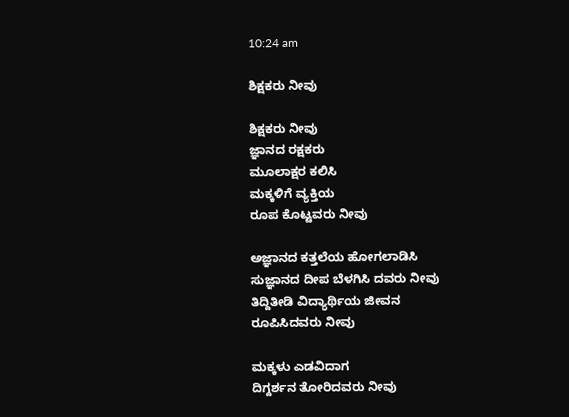10:24 am

ಶಿಕ್ಷಕರು ನೀವು

ಶಿಕ್ಷಕರು ನೀವು
ಜ್ಞಾನದ ರಕ್ಷಕರು
ಮೂಲಾಕ್ಷರ ಕಲಿಸಿ
ಮಕ್ಕಳಿಗೆ ವ್ಯಕ್ತಿಯ
ರೂಪ ಕೊಟ್ಟವರು ನೀವು

ಅಜ್ಞಾನದ ಕತ್ತಲೆಯ ಹೋಗಲಾಡಿಸಿ
ಸುಜ್ಞಾನದ ದೀಪ ಬೆಳಗಿಸಿ ದವರು ನೀವು
ತಿದ್ದಿತೀಡಿ ವಿದ್ಯಾರ್ಥಿಯ ಜೀವನ
ರೂಪಿಸಿದವರು ನೀವು

ಮಕ್ಕಳು ಎಡವಿದಾಗ
ದಿಗ್ದರ್ಶನ ತೋರಿದವರು ನೀವು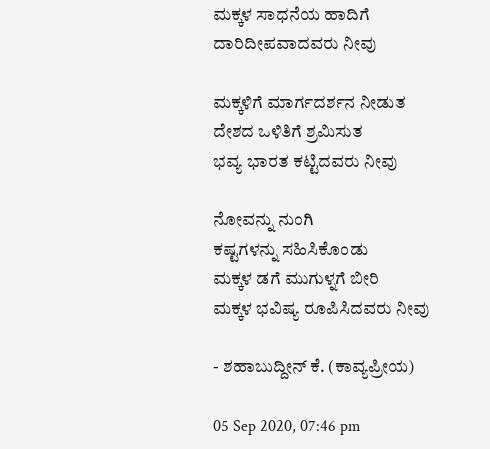ಮಕ್ಕಳ ಸಾಧನೆಯ ಹಾದಿಗೆ
ದಾರಿದೀಪವಾದವರು ನೀವು

ಮಕ್ಕಳಿಗೆ ಮಾರ್ಗದರ್ಶನ ನೀಡುತ
ದೇಶದ ಒಳಿತಿಗೆ ಶ್ರಮಿಸುತ
ಭವ್ಯ ಭಾರತ ಕಟ್ಟಿದವರು ನೀವು

ನೋವನ್ನು ನುಂಗಿ
ಕಷ್ಟಗಳನ್ನು ಸಹಿಸಿಕೊಂಡು
ಮಕ್ಕಳ ಡಗೆ ಮುಗುಳ್ನಗೆ ಬೀರಿ
ಮಕ್ಕಳ ಭವಿಷ್ಯ ರೂಪಿಸಿದವರು ನೀವು

- ಶಹಾಬುದ್ದೀನ್ ಕೆ. (ಕಾವ್ಯಪ್ರೀಯ)

05 Sep 2020, 07:46 pm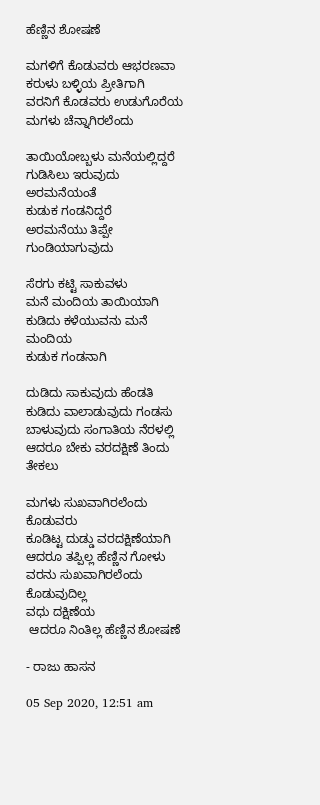ಹೆಣ್ಣಿನ ಶೋಷಣೆ

ಮಗಳಿಗೆ ಕೊಡುವರು ಆಭರಣವಾ
ಕರುಳು ಬಳ್ಳಿಯ ಪ್ರೀತಿಗಾಗಿ
ವರನಿಗೆ ಕೊಡವರು ಉಡುಗೊರೆಯ
ಮಗಳು ಚೆನ್ನಾಗಿರಲೆಂದು

ತಾಯಿಯೋಬ್ಬಳು ಮನೆಯಲ್ಲಿದ್ದರೆ
ಗುಡಿಸಿಲು ಇರುವುದು ಅರಮನೆಯಂತೆ
ಕುಡುಕ ಗಂಡನಿದ್ದರೆ
ಅರಮನೆಯು ತಿಪ್ಪೇ ಗುಂಡಿಯಾಗುವುದು

ಸೆರಗು ಕಟ್ಟಿ ಸಾಕುವಳು
ಮನೆ ಮಂದಿಯ ತಾಯಿಯಾಗಿ
ಕುಡಿದು ಕಳೆಯುವನು ಮನೆ ಮಂದಿಯ
ಕುಡುಕ ಗಂಡನಾಗಿ

ದುಡಿದು ಸಾಕುವುದು ಹೆಂಡತಿ
ಕುಡಿದು ವಾಲಾಡುವುದು ಗಂಡಸು
ಬಾಳುವುದು ಸಂಗಾತಿಯ ನೆರಳಲ್ಲಿ
ಆದರೂ ಬೇಕು ವರದಕ್ಷಿಣೆ ತಿಂದು ತೇಕಲು

ಮಗಳು ಸುಖವಾಗಿರಲೆಂದು ಕೊಡುವರು
ಕೂಡಿಟ್ಟ ದುಡ್ಡು ವರದಕ್ಷಿಣೆಯಾಗಿ
ಆದರೂ ತಪ್ಪಿಲ್ಲ ಹೆಣ್ಣಿನ ಗೋಳು
ವರನು ಸುಖವಾಗಿರಲೆಂದು ಕೊಡುವುದಿಲ್ಲ
ವಧು ದಕ್ಷಿಣೆಯ
 ಆದರೂ ನಿಂತಿಲ್ಲ ಹೆಣ್ಣಿನ ಶೋಷಣೆ

- ರಾಜು ಹಾಸನ

05 Sep 2020, 12:51 am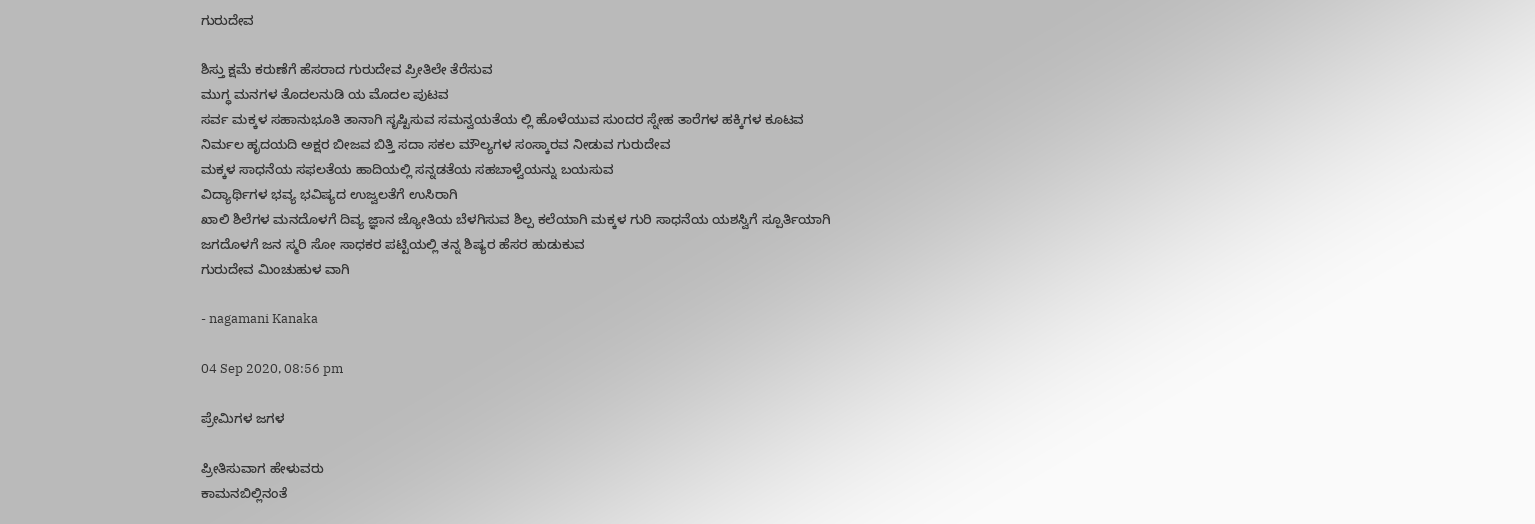ಗುರುದೇವ

ಶಿಸ್ತು ಕ್ಷಮೆ ಕರುಣೆಗೆ ಹೆಸರಾದ ಗುರುದೇವ ಪ್ರೀತಿಲೇ ತೆರೆಸುವ
ಮುಗ್ಧ ಮನಗಳ ತೊದಲನುಡಿ ಯ ಮೊದಲ ಪುಟವ
ಸರ್ವ ಮಕ್ಕಳ ಸಹಾನುಭೂತಿ ತಾನಾಗಿ ಸೃಷ್ಟಿಸುವ ಸಮನ್ವಯತೆಯ ಲ್ಲಿ ಹೊಳೆಯುವ ಸುಂದರ ಸ್ನೇಹ ತಾರೆಗಳ ಹಕ್ಕಿಗಳ ಕೂಟವ
ನಿರ್ಮಲ ಹೃದಯದಿ ಅಕ್ಷರ ಬೀಜವ ಬಿತ್ತಿ ಸದಾ ಸಕಲ ಮೌಲ್ಯಗಳ ಸಂಸ್ಕಾರವ ನೀಡುವ ಗುರುದೇವ
ಮಕ್ಕಳ ಸಾಧನೆಯ ಸಫಲತೆಯ ಹಾದಿಯಲ್ಲಿ ಸನ್ನಡತೆಯ ಸಹಬಾಳ್ವೆಯನ್ನು ಬಯಸುವ
ವಿದ್ಯಾರ್ಥಿಗಳ ಭವ್ಯ ಭವಿಷ್ಯದ ಉಜ್ವಲತೆಗೆ ಉಸಿರಾಗಿ
ಖಾಲಿ ಶಿಲೆಗಳ ಮನದೊಳಗೆ ದಿವ್ಯ ಜ್ಞಾನ ಜ್ಯೋತಿಯ ಬೆಳಗಿಸುವ ಶಿಲ್ಪ ಕಲೆಯಾಗಿ ಮಕ್ಕಳ ಗುರಿ ಸಾಧನೆಯ ಯಶಸ್ವಿಗೆ ಸ್ಪೂರ್ತಿಯಾಗಿ
ಜಗದೊಳಗೆ ಜನ ಸ್ಮರಿ ಸೋ ಸಾಧಕರ ಪಟ್ಟಿಯಲ್ಲಿ ತನ್ನ ಶಿಷ್ಯರ ಹೆಸರ ಹುಡುಕುವ
ಗುರುದೇವ ಮಿಂಚುಹುಳ ವಾಗಿ

- nagamani Kanaka

04 Sep 2020, 08:56 pm

ಪ್ರೇಮಿಗಳ ಜಗಳ

ಪ್ರೀತಿಸುವಾಗ ಹೇಳುವರು
ಕಾಮನಬಿಲ್ಲಿನಂತೆ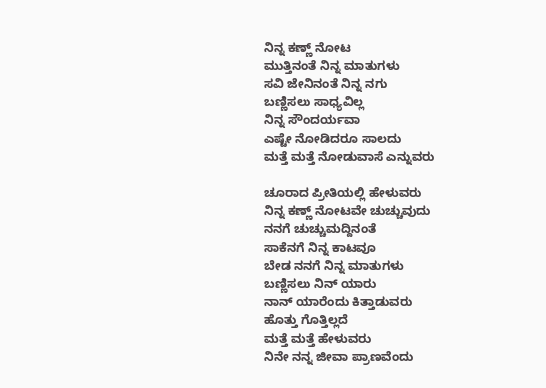ನಿನ್ನ ಕಣ್ಣ್ ನೋಟ
ಮುತ್ತಿನಂತೆ ನಿನ್ನ ಮಾತುಗಳು
ಸವಿ ಜೇನಿನಂತೆ ನಿನ್ನ ನಗು
ಬಣ್ಣಿಸಲು ಸಾಧ್ಯವಿಲ್ಲ
ನಿನ್ನ ಸೌಂದರ್ಯವಾ
ಎಷ್ಟೇ ನೋಡಿದರೂ ಸಾಲದು
ಮತ್ತೆ ಮತ್ತೆ ನೋಡುವಾಸೆ ಎನ್ನುವರು

ಚೂರಾದ ಪ್ರೀತಿಯಲ್ಲಿ ಹೇಳುವರು
ನಿನ್ನ ಕಣ್ಣ್ ನೋಟವೇ ಚುಚ್ಚುವುದು
ನನಗೆ ಚುಚ್ಚುಮದ್ದಿನಂತೆ
ಸಾಕೆನಗೆ ನಿನ್ನ ಕಾಟವೂ
ಬೇಡ ನನಗೆ ನಿನ್ನ ಮಾತುಗಳು
ಬಣ್ಣಿಸಲು ನಿನ್ ಯಾರು
ನಾನ್ ಯಾರೆಂದು ಕಿತ್ತಾಡುವರು
ಹೊತ್ತು ಗೊತ್ತಿಲ್ಲದೆ
ಮತ್ತೆ ಮತ್ತೆ ಹೇಳುವರು
ನಿನೇ ನನ್ನ ಜೀವಾ ಪ್ರಾಣವೆಂದು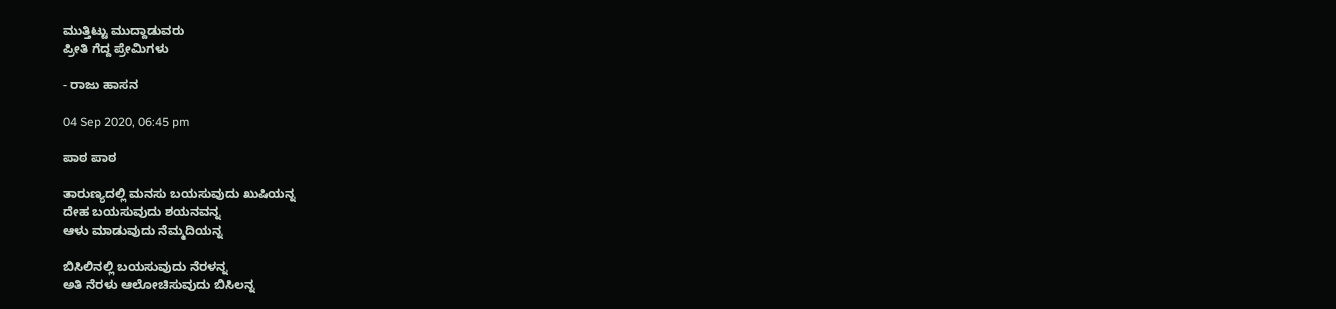ಮುತ್ತಿಟ್ಟು ಮುದ್ದಾಡುವರು
ಪ್ರೀತಿ ಗೆದ್ದ ಪ್ರೇಮಿಗಳು

- ರಾಜು ಹಾಸನ

04 Sep 2020, 06:45 pm

ಪಾಠ ಪಾಠ

ತಾರುಣ್ಯದಲ್ಲಿ ಮನಸು ಬಯಸುವುದು ಖುಷಿಯನ್ನ
ದೇಹ ಬಯಸುವುದು ಶಯನವನ್ನ
ಆಳು ಮಾಡುವುದು ನೆಮ್ಮದಿಯನ್ನ

ಬಿಸಿಲಿನಲ್ಲಿ ಬಯಸುವುದು ನೆರಳನ್ನ
ಅತಿ ನೆರಳು ಆಲೋಚಿಸುವುದು ಬಿಸಿಲನ್ನ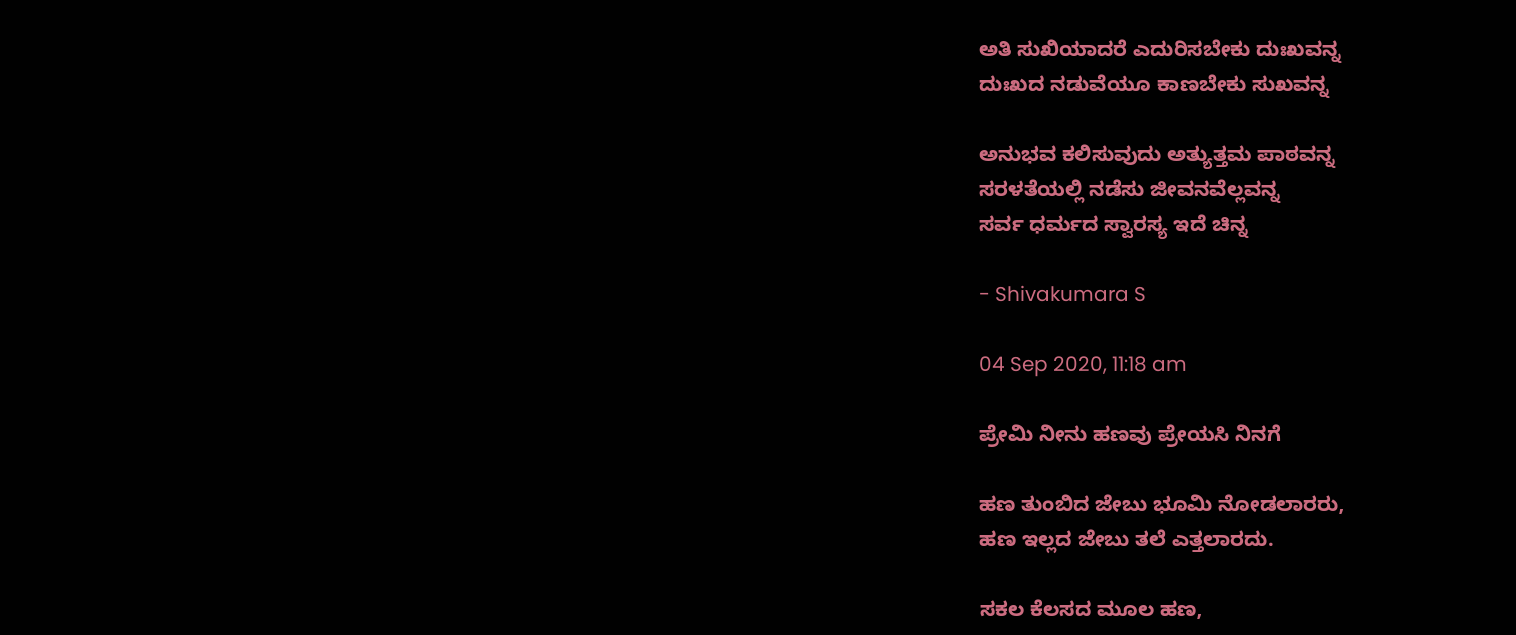ಅತಿ ಸುಖಿಯಾದರೆ ಎದುರಿಸಬೇಕು ದುಃಖವನ್ನ
ದುಃಖದ ನಡುವೆಯೂ ಕಾಣಬೇಕು ಸುಖವನ್ನ

ಅನುಭವ ಕಲಿಸುವುದು ಅತ್ಯುತ್ತಮ ಪಾಠವನ್ನ
ಸರಳತೆಯಲ್ಲಿ ನಡೆಸು ಜೀವನವೆಲ್ಲವನ್ನ
ಸರ್ವ ಧರ್ಮದ ಸ್ವಾರಸ್ಯ ಇದೆ ಚಿನ್ನ

- Shivakumara S

04 Sep 2020, 11:18 am

ಪ್ರೇಮಿ ನೀನು ಹಣವು ಪ್ರೇಯಸಿ ನಿನಗೆ

ಹಣ ತುಂಬಿದ ಜೇಬು ಭೂಮಿ ನೋಡಲಾರರು,
ಹಣ ಇಲ್ಲದ ಜೇಬು ತಲೆ ಎತ್ತಲಾರದು.

ಸಕಲ ಕೆಲಸದ ಮೂಲ ಹಣ,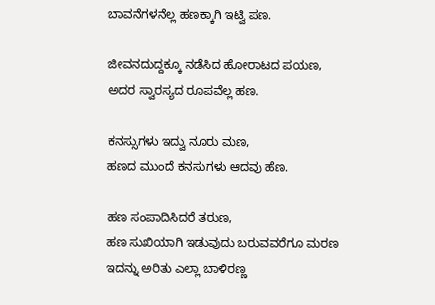ಬಾವನೆಗಳನೆಲ್ಲ ಹಣಕ್ಕಾಗಿ ಇಟ್ವಿ ಪಣ.

ಜೀವನದುದ್ದಕ್ಕೂ ನಡೆಸಿದ ಹೋರಾಟದ ಪಯಣ,
ಅದರ ಸ್ವಾರಸ್ಯದ ರೂಪವೆಲ್ಲ ಹಣ.

ಕನಸ್ಸುಗಳು ಇದ್ವು ನೂರು ಮಣ,
ಹಣದ ಮುಂದೆ ಕನಸುಗಳು ಆದವು ಹೆಣ.

ಹಣ ಸಂಪಾದಿಸಿದರೆ ತರುಣ,
ಹಣ ಸುಖಿಯಾಗಿ ಇಡುವುದು ಬರುವವರೆಗೂ ಮರಣ
ಇದನ್ನು ಅರಿತು ಎಲ್ಲಾ ಬಾಳಿರಣ್ಣ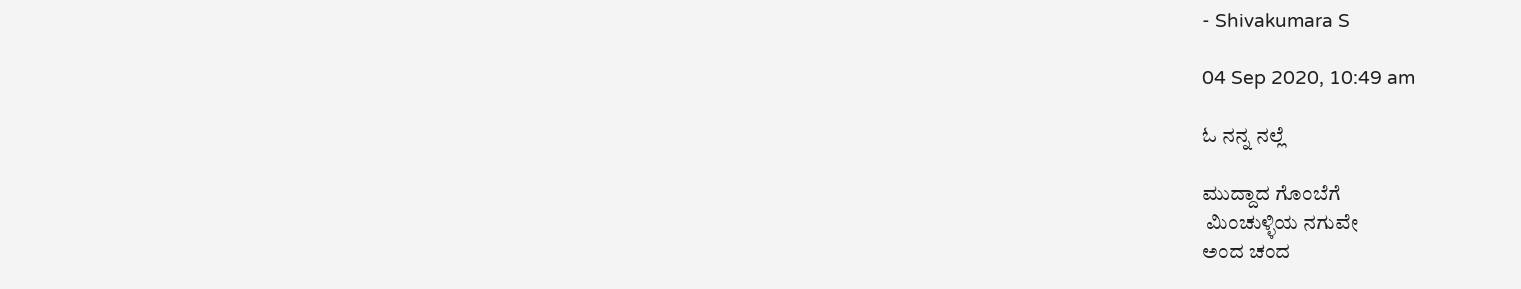- Shivakumara S

04 Sep 2020, 10:49 am

ಓ ನನ್ನ ನಲ್ಲೆ

ಮುದ್ದಾದ ಗೊಂಬೆಗೆ
 ಮಿಂಚುಳ್ಳಿಯ ನಗುವೇ
ಅಂದ ಚಂದ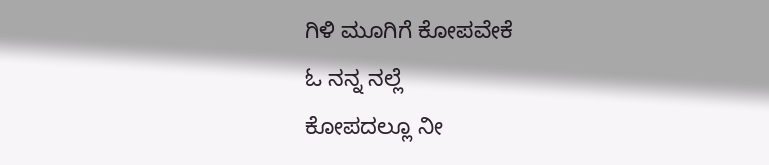ಗಿಳಿ ಮೂಗಿಗೆ ಕೋಪವೇಕೆ
ಓ ನನ್ನ ನಲ್ಲೆ
ಕೋಪದಲ್ಲೂ ನೀ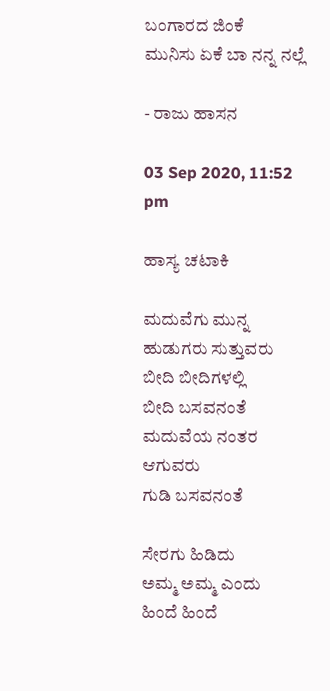ಬಂಗಾರದ ಜಿಂಕೆ
ಮುನಿಸು ಏಕೆ ಬಾ ನನ್ನ ನಲ್ಲೆ

- ರಾಜು ಹಾಸನ

03 Sep 2020, 11:52 pm

ಹಾಸ್ಯ ಚಟಾಕಿ

ಮದುವೆಗು ಮುನ್ನ
ಹುಡುಗರು ಸುತ್ತುವರು
ಬೀದಿ ಬೀದಿಗಳಲ್ಲಿ
ಬೀದಿ ಬಸವನಂತೆ
ಮದುವೆಯ ನಂತರ ಆಗುವರು
ಗುಡಿ ಬಸವನಂತೆ

ಸೇರಗು ಹಿಡಿದು
ಅಮ್ಮ ಅಮ್ಮ ಎಂದು
ಹಿಂದೆ ಹಿಂದೆ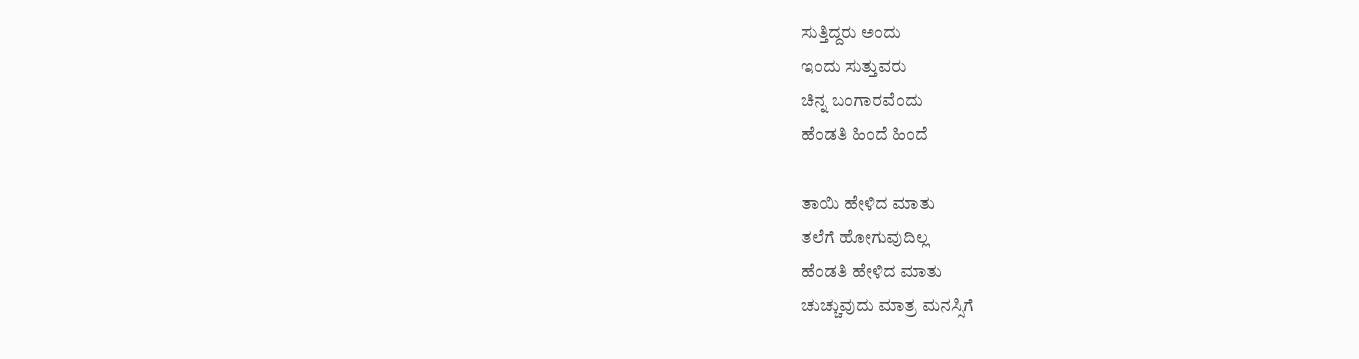ಸುತ್ತಿದ್ದರು ಅಂದು
ಇಂದು ಸುತ್ತುವರು
ಚಿನ್ನ ಬಂಗಾರವೆಂದು
ಹೆಂಡತಿ ಹಿಂದೆ ಹಿಂದೆ

ತಾಯಿ ಹೇಳಿದ ಮಾತು
ತಲೆಗೆ ಹೋಗುವುದಿಲ್ಲ
ಹೆಂಡತಿ ಹೇಳಿದ ಮಾತು
ಚುಚ್ಚುವುದು ಮಾತ್ರ ಮನಸ್ಸಿಗೆ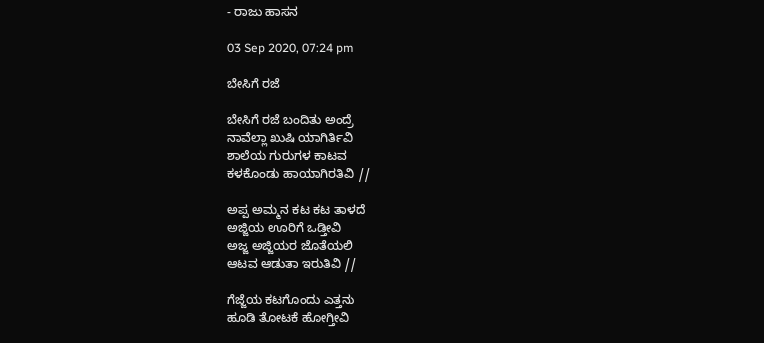- ರಾಜು ಹಾಸನ

03 Sep 2020, 07:24 pm

ಬೇಸಿಗೆ ರಜೆ

ಬೇಸಿಗೆ ರಜೆ ಬಂದಿತು ಅಂದ್ರೆ
ನಾವೆಲ್ಲಾ ಖುಷಿ ಯಾಗಿರ್ತಿವಿ
ಶಾಲೆಯ ಗುರುಗಳ ಕಾಟವ
ಕಳಕೊಂಡು ಹಾಯಾಗಿರತಿವಿ //

ಅಪ್ಪ ಅಮ್ಮನ ಕಟ ಕಟ ತಾಳದೆ
ಅಜ್ಜಿಯ ಊರಿಗೆ ಒಡ್ತೀವಿ
ಅಜ್ಜ ಅಜ್ಜಿಯರ ಜೊತೆಯಲಿ
ಆಟವ ಆಡುತಾ ಇರುತಿವಿ //

ಗೆಜ್ಜೆಯ ಕಟಗೊಂದು ಎತ್ತನು
ಹೂಡಿ ತೋಟಕೆ ಹೋಗ್ತೀವಿ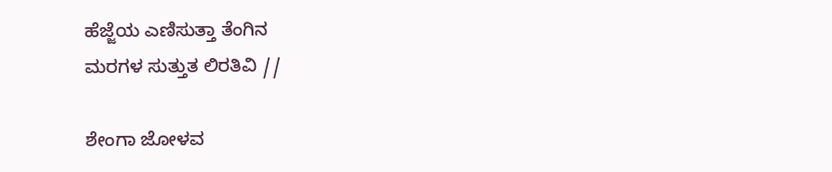ಹೆಜ್ಜೆಯ ಎಣಿಸುತ್ತಾ ತೆಂಗಿನ
ಮರಗಳ ಸುತ್ತುತ ಲಿರತಿವಿ //

ಶೇಂಗಾ ಜೋಳವ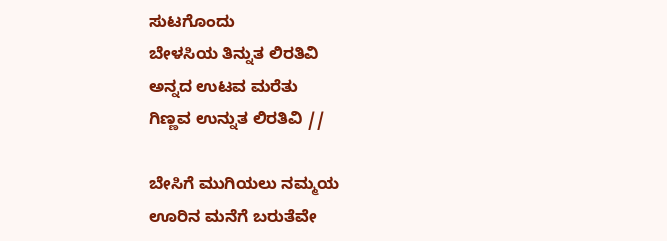ಸುಟಗೊಂದು
ಬೇಳಸಿಯ ತಿನ್ನುತ ಲಿರತಿವಿ
ಅನ್ನದ ಉಟವ ಮರೆತು
ಗಿಣ್ಣವ ಉನ್ನುತ ಲಿರತಿವಿ //

ಬೇಸಿಗೆ ಮುಗಿಯಲು ನಮ್ಮಯ
ಊರಿನ ಮನೆಗೆ ಬರುತೆವೇ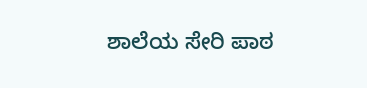ಶಾಲೆಯ ಸೇರಿ ಪಾಠ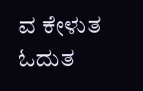ವ ಕೇಳುತ
ಓದುತ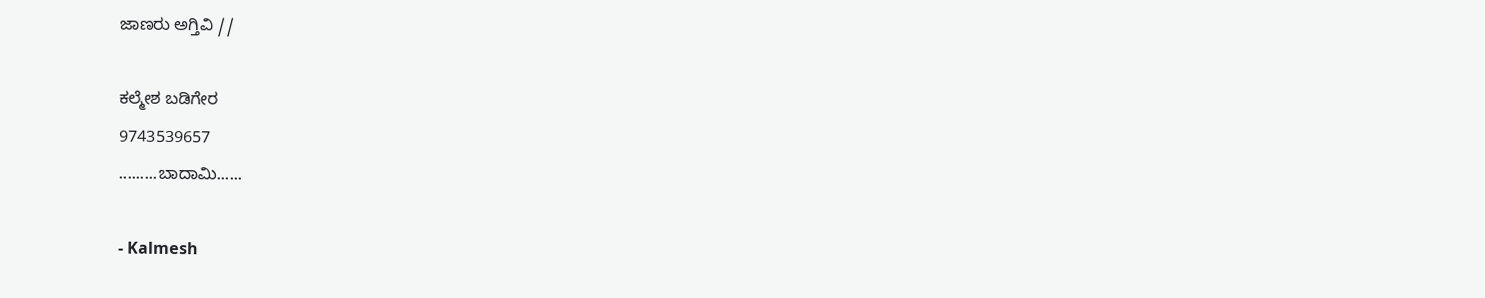ಜಾಣರು ಅಗ್ತಿವಿ //

ಕಲ್ಮೇಶ ಬಡಿಗೇರ
9743539657
.........ಬಾದಾಮಿ......

- Kalmesh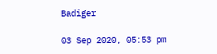Badiger

03 Sep 2020, 05:53 pm